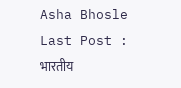Asha Bhosle Last Post : भारतीय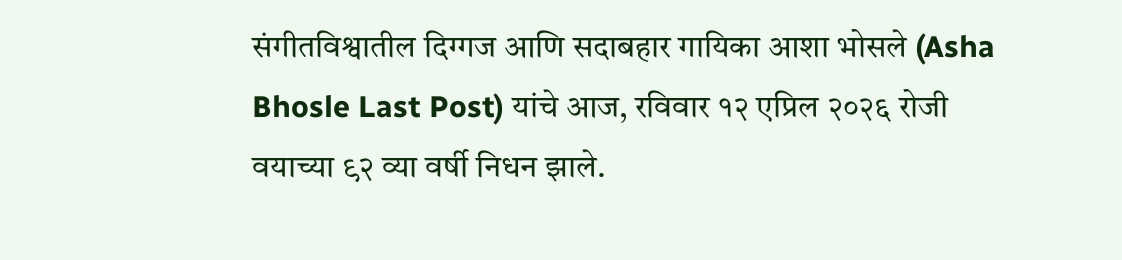संगीतविश्वातील दिग्गज आणि सदाबहार गायिका आशा भोसले (Asha Bhosle Last Post) यांचे आज, रविवार १२ एप्रिल २०२६ रोजी वयाच्या ९२ व्या वर्षी निधन झाले.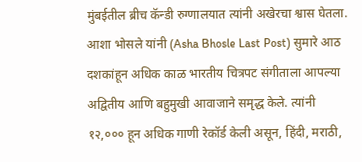मुंबईतील ब्रीच कॅन्डी रुग्णालयात त्यांनी अखेरचा श्वास घेतला. आशा भोसले यांनी (Asha Bhosle Last Post) सुमारे आठ दशकांहून अधिक काळ भारतीय चित्रपट संगीताला आपल्या अद्वितीय आणि बहुमुखी आवाजाने समृद्ध केले. त्यांनी १२,००० हून अधिक गाणी रेकॉर्ड केली असून, हिंदी, मराठी,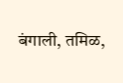बंगाली, तमिळ,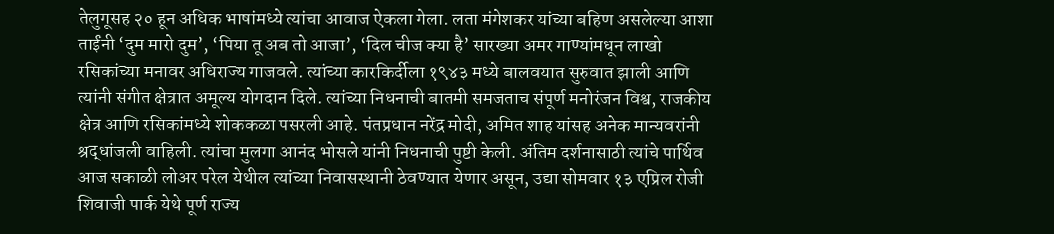तेलुगूसह २० हून अधिक भाषांमध्ये त्यांचा आवाज ऐकला गेला. लता मंगेशकर यांच्या बहिण असलेल्या आशा ताईंनी ‘दुम मारो दुम’, ‘पिया तू अब तो आजा’, ‘दिल चीज क्या है’ सारख्या अमर गाण्यांमधून लाखो रसिकांच्या मनावर अधिराज्य गाजवले. त्यांच्या कारकिर्दीला १९४३ मध्ये बालवयात सुरुवात झाली आणि त्यांनी संगीत क्षेत्रात अमूल्य योगदान दिले. त्यांच्या निधनाची बातमी समजताच संपूर्ण मनोरंजन विश्व, राजकीय क्षेत्र आणि रसिकांमध्ये शोककळा पसरली आहे. पंतप्रधान नरेंद्र मोदी, अमित शाह यांसह अनेक मान्यवरांनी श्रद्धांजली वाहिली. त्यांचा मुलगा आनंद भोसले यांनी निधनाची पुष्टी केली. अंतिम दर्शनासाठी त्यांचे पार्थिव आज सकाळी लोअर परेल येथील त्यांच्या निवासस्थानी ठेवण्यात येणार असून, उद्या सोमवार १३ एप्रिल रोजी शिवाजी पार्क येथे पूर्ण राज्य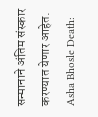सन्मानाने अंतिम संस्कार करण्यात येणार आहेत. Asha Bhosle Death: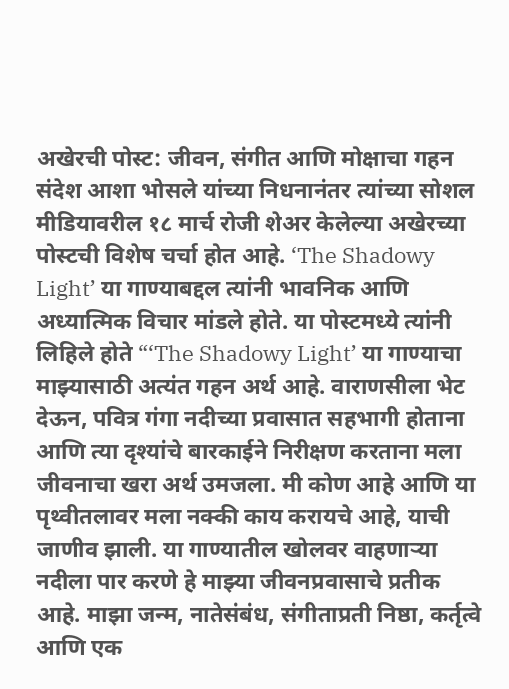अखेरची पोस्ट: जीवन, संगीत आणि मोक्षाचा गहन संदेश आशा भोसले यांच्या निधनानंतर त्यांच्या सोशल मीडियावरील १८ मार्च रोजी शेअर केलेल्या अखेरच्या पोस्टची विशेष चर्चा होत आहे. ‘The Shadowy Light’ या गाण्याबद्दल त्यांनी भावनिक आणि अध्यात्मिक विचार मांडले होते. या पोस्टमध्ये त्यांनी लिहिले होते “‘The Shadowy Light’ या गाण्याचा माझ्यासाठी अत्यंत गहन अर्थ आहे. वाराणसीला भेट देऊन, पवित्र गंगा नदीच्या प्रवासात सहभागी होताना आणि त्या दृश्यांचे बारकाईने निरीक्षण करताना मला जीवनाचा खरा अर्थ उमजला. मी कोण आहे आणि या पृथ्वीतलावर मला नक्की काय करायचे आहे, याची जाणीव झाली. या गाण्यातील खोलवर वाहणाऱ्या नदीला पार करणे हे माझ्या जीवनप्रवासाचे प्रतीक आहे. माझा जन्म, नातेसंबंध, संगीताप्रती निष्ठा, कर्तृत्वे आणि एक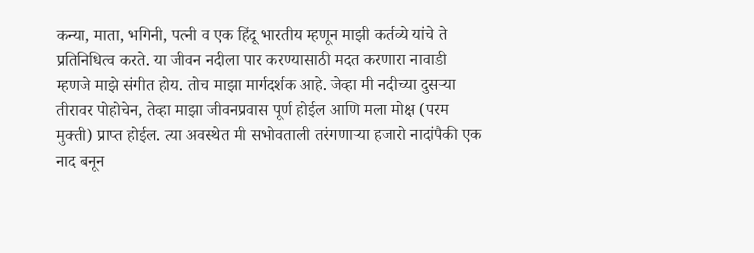कन्या, माता, भगिनी, पत्नी व एक हिंदू भारतीय म्हणून माझी कर्तव्ये यांचे ते प्रतिनिधित्व करते. या जीवन नदीला पार करण्यासाठी मदत करणारा नावाडी म्हणजे माझे संगीत होय. तोच माझा मार्गदर्शक आहे. जेव्हा मी नदीच्या दुसऱ्या तीरावर पोहोचेन, तेव्हा माझा जीवनप्रवास पूर्ण होईल आणि मला मोक्ष (परम मुक्ती) प्राप्त होईल. त्या अवस्थेत मी सभोवताली तरंगणाऱ्या हजारो नादांपैकी एक नाद बनून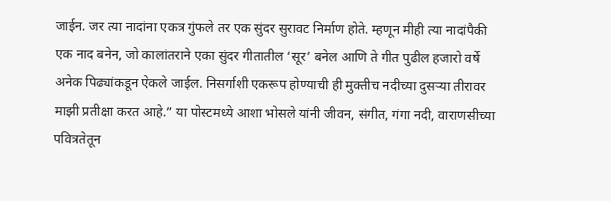जाईन. जर त्या नादांना एकत्र गुंफले तर एक सुंदर सुरावट निर्माण होते. म्हणून मीही त्या नादांपैकी एक नाद बनेन, जो कालांतराने एका सुंदर गीतातील ‘सूर’ बनेल आणि ते गीत पुढील हजारो वर्षे अनेक पिढ्यांकडून ऐकले जाईल. निसर्गाशी एकरूप होण्याची ही मुक्तीच नदीच्या दुसऱ्या तीरावर माझी प्रतीक्षा करत आहे.” या पोस्टमध्ये आशा भोसले यांनी जीवन, संगीत, गंगा नदी, वाराणसीच्या पवित्रतेतून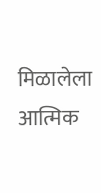मिळालेला आत्मिक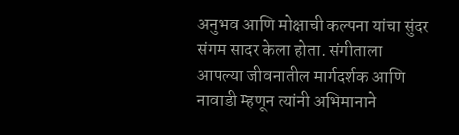अनुभव आणि मोक्षाची कल्पना यांचा सुंदर संगम सादर केला होता. संगीताला आपल्या जीवनातील मार्गदर्शक आणि नावाडी म्हणून त्यांनी अभिमानाने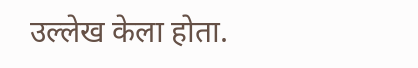उल्लेख केला होता.